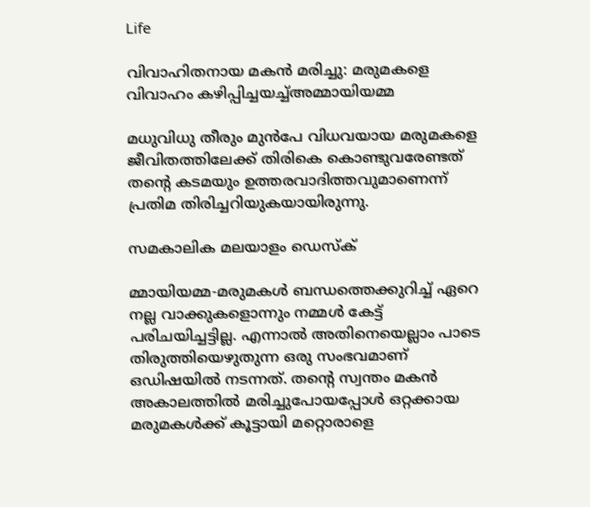Life

വിവാഹിതനായ മകന്‍ മരിച്ചു: മരുമകളെ വിവാഹം കഴിപ്പിച്ചയച്ച്‌അമ്മായിയമ്മ

മധുവിധു തീരും മുന്‍പേ വിധവയായ മരുമകളെ ജീവിതത്തിലേക്ക് തിരികെ കൊണ്ടുവരേണ്ടത് തന്റെ കടമയും ഉത്തരവാദിത്തവുമാണെന്ന് പ്രതിമ തിരിച്ചറിയുകയായിരുന്നു.

സമകാലിക മലയാളം ഡെസ്ക്

മ്മായിയമ്മ-മരുമകള്‍ ബന്ധത്തെക്കുറിച്ച് ഏറെ നല്ല വാക്കുകളൊന്നും നമ്മള്‍ കേട്ട് പരിചയിച്ചട്ടില്ല. എന്നാല്‍ അതിനെയെല്ലാം പാടെ തിരുത്തിയെഴുതുന്ന ഒരു സംഭവമാണ് ഒഡിഷയില്‍ നടന്നത്. തന്റെ സ്വന്തം മകന്‍ അകാലത്തില്‍ മരിച്ചുപോയപ്പോള്‍ ഒറ്റക്കായ മരുമകള്‍ക്ക് കൂട്ടായി മറ്റൊരാളെ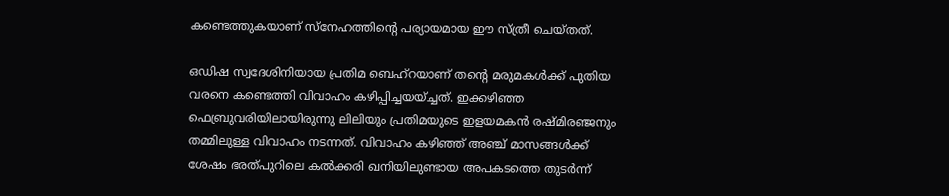കണ്ടെത്തുകയാണ് സ്‌നേഹത്തിന്റെ പര്യായമായ ഈ സ്ത്രീ ചെയ്തത്.

ഒഡിഷ സ്വദേശിനിയായ പ്രതിമ ബെഹ്‌റയാണ് തന്റെ മരുമകള്‍ക്ക് പുതിയ വരനെ കണ്ടെത്തി വിവാഹം കഴിപ്പിച്ചയയ്ച്ചത്. ഇക്കഴിഞ്ഞ ഫെബ്രുവരിയിലായിരുന്നു ലിലിയും പ്രതിമയുടെ ഇളയമകന്‍ രഷ്മിരഞ്ജനും തമ്മിലുള്ള വിവാഹം നടന്നത്. വിവാഹം കഴിഞ്ഞ് അഞ്ച് മാസങ്ങള്‍ക്ക് ശേഷം ഭരത്പുറിലെ കല്‍ക്കരി ഖനിയിലുണ്ടായ അപകടത്തെ തുടര്‍ന്ന്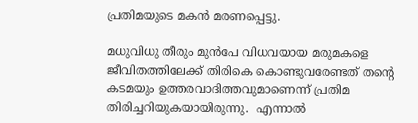പ്രതിമയുടെ മകന്‍ മരണപ്പെട്ടു.

മധുവിധു തീരും മുന്‍പേ വിധവയായ മരുമകളെ ജീവിതത്തിലേക്ക് തിരികെ കൊണ്ടുവരേണ്ടത് തന്റെ കടമയും ഉത്തരവാദിത്തവുമാണെന്ന് പ്രതിമ തിരിച്ചറിയുകയായിരുന്നു.  എന്നാല്‍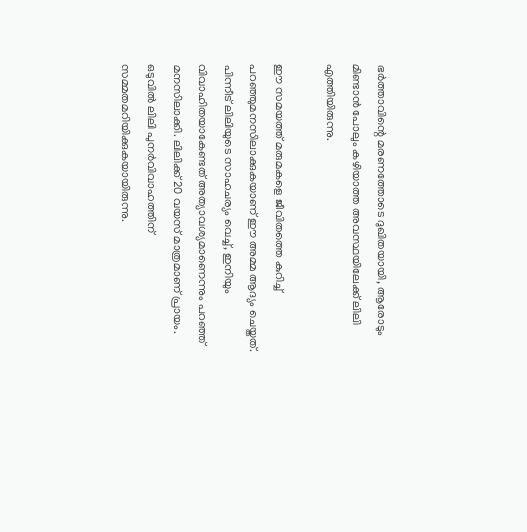ഭര്‍ത്താവിന്റെ മരണത്തോടെ ദുഖിതയായി, ആരോടും മിണ്ടാന്‍ പോലും കഴിയാത്ത അവസ്ഥയിലേക്ക് ലിലി എത്തിയിരുന്നു.

ഈ സമയത്ത് മരുമകളെ ജീവിതത്തെ കുറിച്ച് പറഞ്ഞുമനസിലാക്കുകയാണ് ഈ അമ്മ ആദ്യം ചെയ്തത്. പിന്നീട് ലിലിയുടെ സാഹചര്യം വെച്ച്, ഇനിയും വിവാഹിതയാകേണ്ടത് അത്യാവശ്യമാണെന്നും പറഞ്ഞ് മനസിലാക്കി. ലിലിക്ക് 20 വയസ് മാത്രമാണ് പ്രായം. ഒടുവില്‍ ലിലി പുനര്‍വിവാഹത്തിന് സമ്മതമറിയിക്കുകയായിരുന്നു.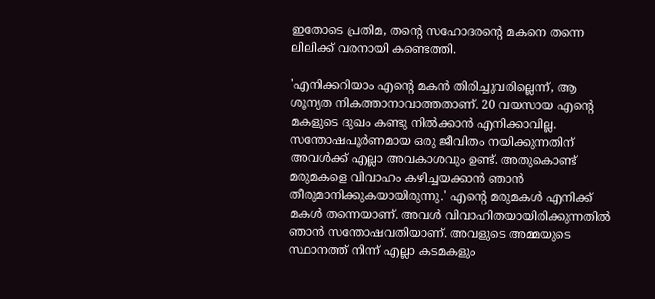ഇതോടെ പ്രതിമ, തന്റെ സഹോദരന്റെ മകനെ തന്നെ ലിലിക്ക് വരനായി കണ്ടെത്തി.

'എനിക്കറിയാം എന്റെ മകന്‍ തിരിച്ചുവരില്ലെന്ന്, ആ ശൂന്യത നികത്താനാവാത്തതാണ്. 20 വയസായ എന്റെ മകളുടെ ദുഖം കണ്ടു നില്‍ക്കാന്‍ എനിക്കാവില്ല. സന്തോഷപൂര്‍ണമായ ഒരു ജീവിതം നയിക്കുന്നതിന് അവള്‍ക്ക് എല്ലാ അവകാശവും ഉണ്ട്. അതുകൊണ്ട് മരുമകളെ വിവാഹം കഴിച്ചയക്കാന്‍ ഞാന്‍ തീരുമാനിക്കുകയായിരുന്നു.' എന്റെ മരുമകള്‍ എനിക്ക് മകള്‍ തന്നെയാണ്. അവള്‍ വിവാഹിതയായിരിക്കുന്നതില്‍ ഞാന്‍ സന്തോഷവതിയാണ്. അവളുടെ അമ്മയുടെ സ്ഥാനത്ത് നിന്ന് എല്ലാ കടമകളും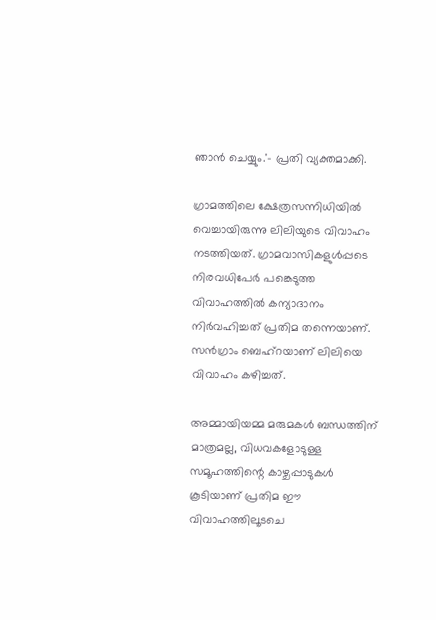ഞാന്‍ ചെയ്യും.'- പ്രതി വ്യക്തമാക്കി.

ഗ്രാമത്തിലെ ക്ഷേത്രസന്നിധിയില്‍ വെച്ചായിരുന്നു ലിലിയുടെ വിവാഹം നടത്തിയത്. ഗ്രാമവാസികളുള്‍പ്പടെ നിരവധിപേര്‍ പങ്കെടുത്ത വിവാഹത്തില്‍ കന്യാദാനം നിര്‍വഹിച്ചത് പ്രതിമ തന്നെയാണ്. സന്‍ഗ്രാം ബെഹ്‌റയാണ് ലിലിയെ വിവാഹം കഴിച്ചത്.

അമ്മായിയമ്മ മരുമകള്‍ ബന്ധത്തിന് മാത്രമല്ല, വിധവകളോടുള്ള സമൂഹത്തിന്റെ കാഴ്ചപ്പാടുകള്‍ കൂടിയാണ് പ്രതിമ ഈ വിവാഹത്തിലൂടചെ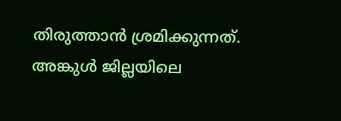തിരുത്താന്‍ ശ്രമിക്കുന്നത്. അങ്കുള്‍ ജില്ലയിലെ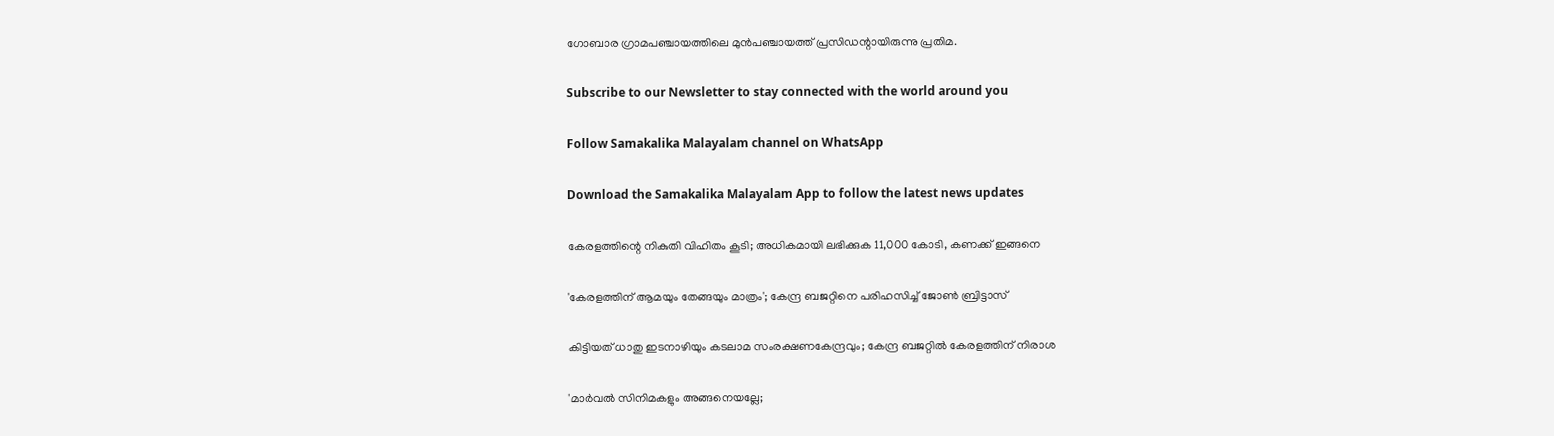ഗോബാര ഗ്രാമപഞ്ചായത്തിലെ മുന്‍പഞ്ചായത്ത് പ്രസിഡന്റായിരുന്നു പ്രതിമ.

Subscribe to our Newsletter to stay connected with the world around you

Follow Samakalika Malayalam channel on WhatsApp

Download the Samakalika Malayalam App to follow the latest news updates

കേരളത്തിന്റെ നികുതി വിഹിതം കൂടി; അധികമായി ലഭിക്കുക 11,000 കോടി, കണക്ക് ഇങ്ങനെ

'കേരളത്തിന് ആമയും തേങ്ങയും മാത്രം'; കേന്ദ്ര ബജറ്റിനെ പരിഹസിച്ച് ജോണ്‍ ബ്രിട്ടാസ്

കിട്ടിയത് ധാതു ഇടനാഴിയും കടലാമ സംരക്ഷണകേന്ദ്രവും; കേന്ദ്ര ബജറ്റിൽ കേരളത്തിന് നിരാശ

'മാർവൽ സിനിമകളും അങ്ങനെയല്ലേ;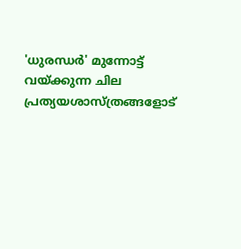'ധുരന്ധർ' മുന്നോട്ട് വയ്ക്കുന്ന ചില പ്രത്യയശാസ്ത്രങ്ങളോട്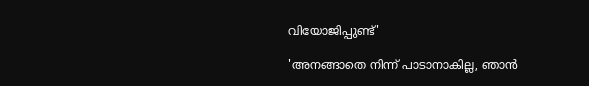വിയോജിപ്പുണ്ട്'

'അനങ്ങാതെ നിന്ന് പാടാനാകില്ല, ഞാന്‍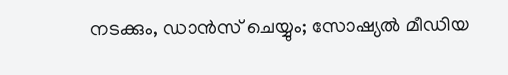നടക്കും, ഡാന്‍സ് ചെയ്യും; സോഷ്യല്‍ മീഡിയ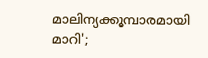മാലിന്യക്കൂമ്പാരമായി മാറി';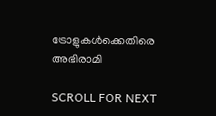ട്രോളുകള്‍ക്കെതിരെ അഭിരാമി

SCROLL FOR NEXT